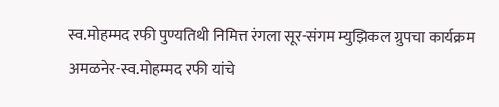स्व.मोहम्मद रफी पुण्यतिथी निमित्त रंगला सूर-संगम म्युझिकल ग्रुपचा कार्यक्रम
अमळनेर-स्व.मोहम्मद रफी यांचे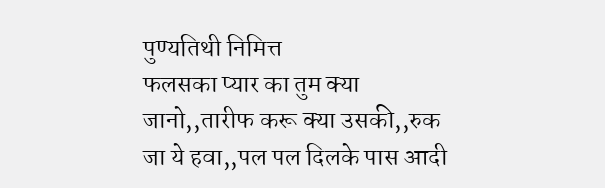पुण्यतिथी निमित्त
फलसका प्यार का तुम क्या जानो,,तारीफ करू क्या उसकी,,रुक जा ये हवा,,पल पल दिलके पास आदी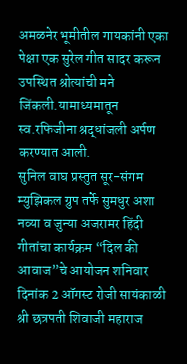अमळनेर भूमीतील गायकांनी एका पेक्षा एक सुरेल गीत सादर करून उपस्थित श्रोत्यांची मने जिंकली.यामाध्यमातून स्व.रफिजीना श्रद्धांजली अर्पण करण्यात आली.
सुनिल वाघ प्रस्तुत सूर-संगम म्युझिकल ग्रुप तर्फे सुमधुर अशा नव्या व जुन्या अजरामर हिंदी गीतांचा कार्यक्रम “दिल की आवाज”चे आयोजन शनिवार दिनांक 2 ऑगस्ट रोजी सायंकाळी श्री छत्रपती शिवाजी महाराज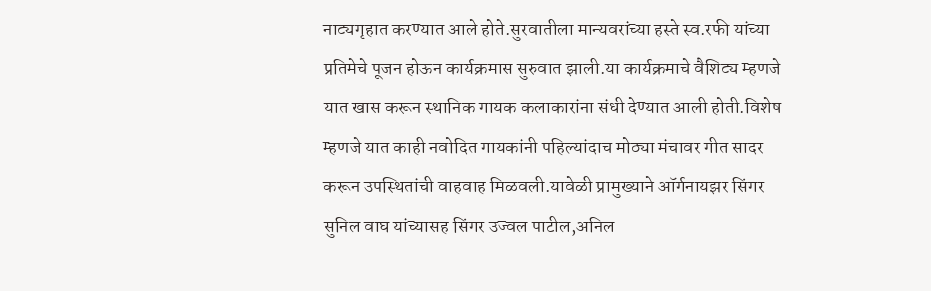नाट्यगृहात करण्यात आले होते.सुरवातीला मान्यवरांच्या हस्ते स्व.रफी यांच्या प्रतिमेचे पूजन होऊन कार्यक्रमास सुरुवात झाली.या कार्यक्रमाचे वैशिट्य म्हणजे यात खास करून स्थानिक गायक कलाकारांना संधी देण्यात आली होती.विशेष म्हणजे यात काही नवोदित गायकांनी पहिल्यांदाच मोठ्या मंचावर गीत सादर करून उपस्थितांची वाहवाह मिळवली.यावेळी प्रामुख्याने ऑर्गनायझर सिंगर सुनिल वाघ यांच्यासह सिंगर उज्वल पाटील,अनिल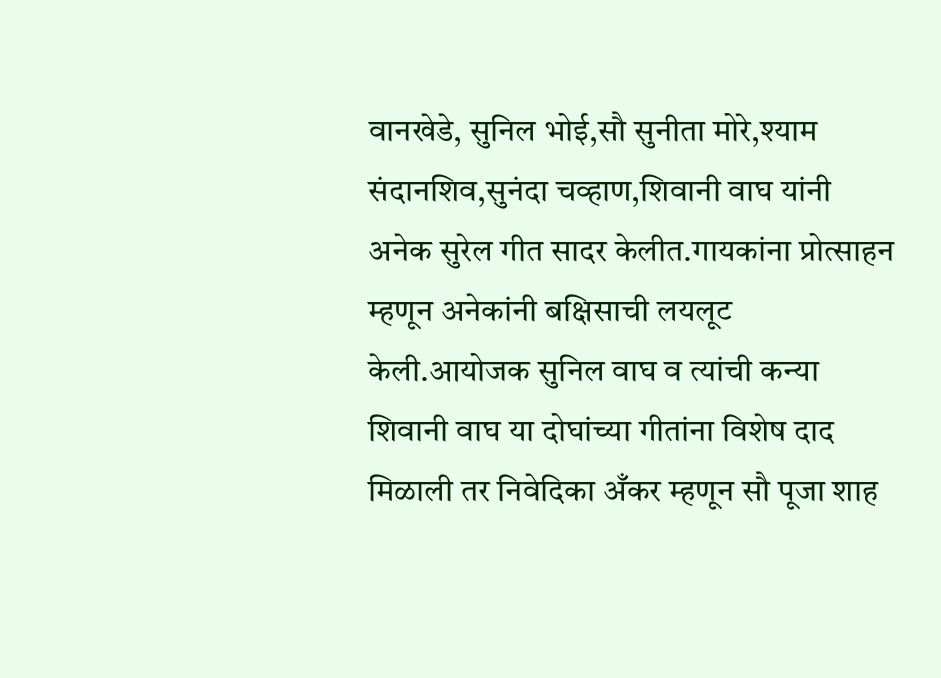वानखेडे, सुनिल भोई,सौ सुनीता मोरे,श्याम संदानशिव,सुनंदा चव्हाण,शिवानी वाघ यांनी अनेक सुरेल गीत सादर केलीत.गायकांना प्रोत्साहन म्हणून अनेकांनी बक्षिसाची लयलूट केली.आयोजक सुनिल वाघ व त्यांची कन्या शिवानी वाघ या दोघांच्या गीतांना विशेष दाद मिळाली तर निवेदिका अँकर म्हणून सौ पूजा शाह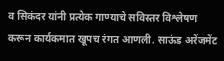व सिकंदर यांनी प्रत्येक गाण्याचे सविस्तर विश्लेषण करून कार्यकमात खूपच रंगत आणली. साऊंड अरेंजमेंट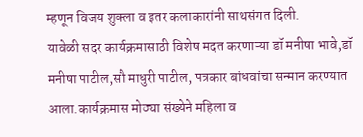म्हणून विजय शुक्ला व इतर कलाकारांनी साथसंगत दिली.
यावेळी सदर कार्यक्रमासाठी विशेष मदत करणाऱ्या डॉ मनीषा भावे,डॉ मनीषा पाटील,सौ माधुरी पाटील, पत्रकार बांधवांचा सन्मान करण्यात आला.कार्यक्रमास मोठ्या संख्येने महिला व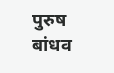पुरुष बांधव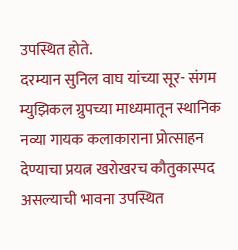उपस्थित होते.
दरम्यान सुनिल वाघ यांच्या सूर- संगम म्युझिकल ग्रुपच्या माध्यमातून स्थानिक नव्या गायक कलाकाराना प्रोत्साहन देण्याचा प्रयत्न खरोखरच कौतुकास्पद असल्याची भावना उपस्थित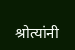श्रोत्यांनी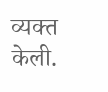व्यक्त केली.